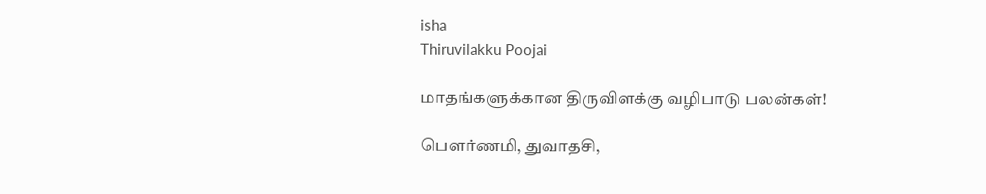isha
Thiruvilakku Poojai

மாதங்களுக்கான திருவிளக்கு வழிபாடு பலன்கள்!

பௌர்ணமி, துவாதசி,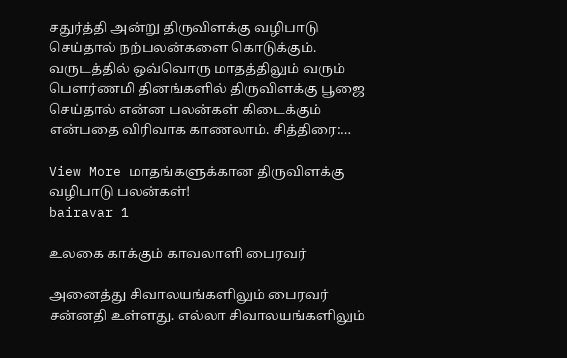சதுர்த்தி அன்று திருவிளக்கு வழிபாடு செய்தால் நற்பலன்களை கொடுக்கும். வருடத்தில் ஒவ்வொரு மாதத்திலும் வரும் பௌர்ணமி தினங்களில் திருவிளக்கு பூஜை செய்தால் என்ன பலன்கள் கிடைக்கும் என்பதை விரிவாக காணலாம். சித்திரை:…

View More மாதங்களுக்கான திருவிளக்கு வழிபாடு பலன்கள்!
bairavar 1

உலகை காக்கும் காவலாளி பைரவர்

அனைத்து சிவாலயங்களிலும் பைரவர் சன்னதி உள்ளது. எல்லா சிவாலயங்களிலும்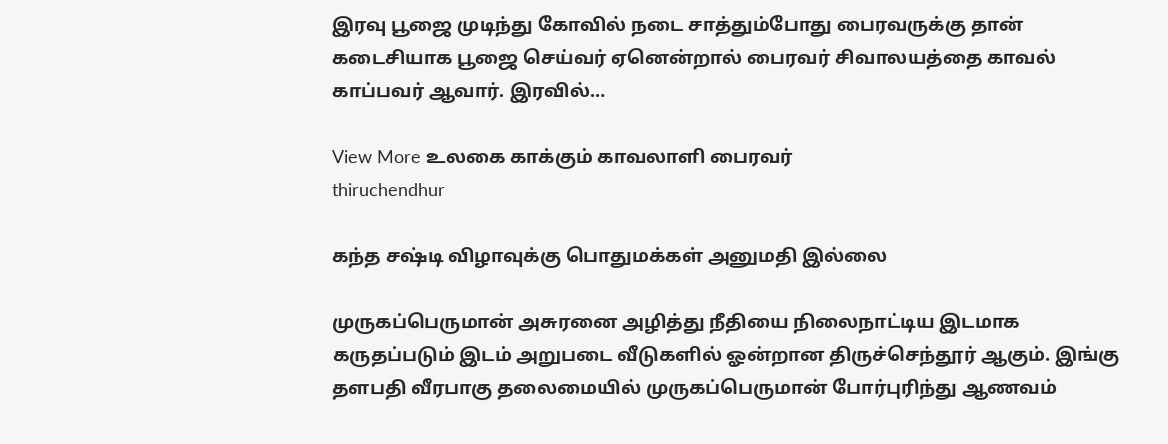இரவு பூஜை முடிந்து கோவில் நடை சாத்தும்போது பைரவருக்கு தான் கடைசியாக பூஜை செய்வர் ஏனென்றால் பைரவர் சிவாலயத்தை காவல் காப்பவர் ஆவார். இரவில்…

View More உலகை காக்கும் காவலாளி பைரவர்
thiruchendhur

கந்த சஷ்டி விழாவுக்கு பொதுமக்கள் அனுமதி இல்லை

முருகப்பெருமான் அசுரனை அழித்து நீதியை நிலைநாட்டிய இடமாக கருதப்படும் இடம் அறுபடை வீடுகளில் ஓன்றான திருச்செந்தூர் ஆகும். இங்கு தளபதி வீரபாகு தலைமையில் முருகப்பெருமான் போர்புரிந்து ஆணவம்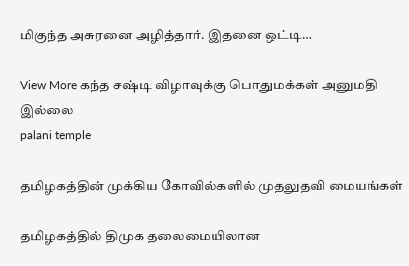மிகுந்த அசுரனை அழித்தார். இதனை ஒட்டி…

View More கந்த சஷ்டி விழாவுக்கு பொதுமக்கள் அனுமதி இல்லை
palani temple

தமிழகத்தின் முக்கிய கோவில்களில் முதலுதவி மையங்கள்

தமிழகத்தில் திமுக தலைமையிலான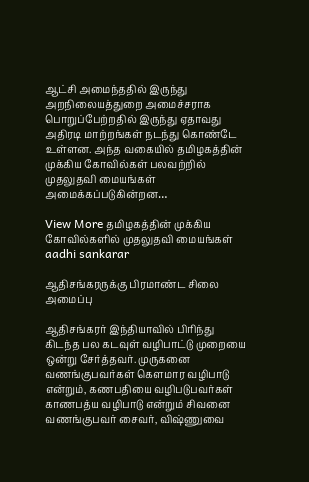ஆட்சி அமைந்ததில் இருந்து அறநிலையத்துறை அமைச்சராக பொறுப்பேற்றதில் இருந்து ஏதாவது அதிரடி மாற்றங்கள் நடந்து கொண்டே உள்ளன. அந்த வகையில் தமிழகத்தின் முக்கிய கோவில்கள் பலவற்றில் முதலுதவி மையங்கள் அமைக்கப்படுகின்றன…

View More தமிழகத்தின் முக்கிய கோவில்களில் முதலுதவி மையங்கள்
aadhi sankarar

ஆதிசங்கரருக்கு பிரமாண்ட சிலை அமைப்பு

ஆதிசங்கரர் இந்தியாவில் பிரிந்து கிடந்த பல கடவுள் வழிபாட்டு முறையை ஒன்று சேர்த்தவர். முருகனை வணங்குபவர்கள் கெளமார வழிபாடு என்றும், கணபதியை வழிபடுபவர்கள் காணபத்ய வழிபாடு என்றும் சிவனை வணங்குபவர் சைவர், விஷ்ணுவை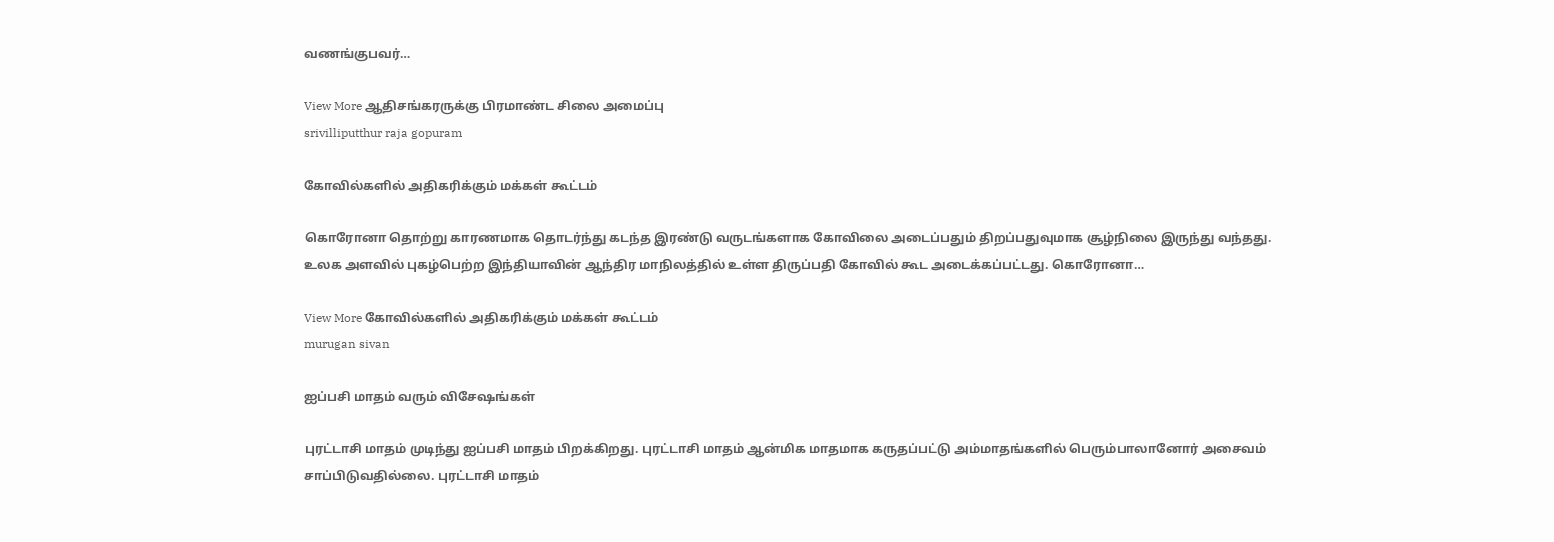வணங்குபவர்…

View More ஆதிசங்கரருக்கு பிரமாண்ட சிலை அமைப்பு
srivilliputthur raja gopuram

கோவில்களில் அதிகரிக்கும் மக்கள் கூட்டம்

கொரோனா தொற்று காரணமாக தொடர்ந்து கடந்த இரண்டு வருடங்களாக கோவிலை அடைப்பதும் திறப்பதுவுமாக சூழ்நிலை இருந்து வந்தது. உலக அளவில் புகழ்பெற்ற இந்தியாவின் ஆந்திர மாநிலத்தில் உள்ள திருப்பதி கோவில் கூட அடைக்கப்பட்டது. கொரோனா…

View More கோவில்களில் அதிகரிக்கும் மக்கள் கூட்டம்
murugan sivan

ஐப்பசி மாதம் வரும் விசேஷங்கள்

புரட்டாசி மாதம் முடிந்து ஐப்பசி மாதம் பிறக்கிறது. புரட்டாசி மாதம் ஆன்மிக மாதமாக கருதப்பட்டு அம்மாதங்களில் பெரும்பாலானோர் அசைவம் சாப்பிடுவதில்லை. புரட்டாசி மாதம்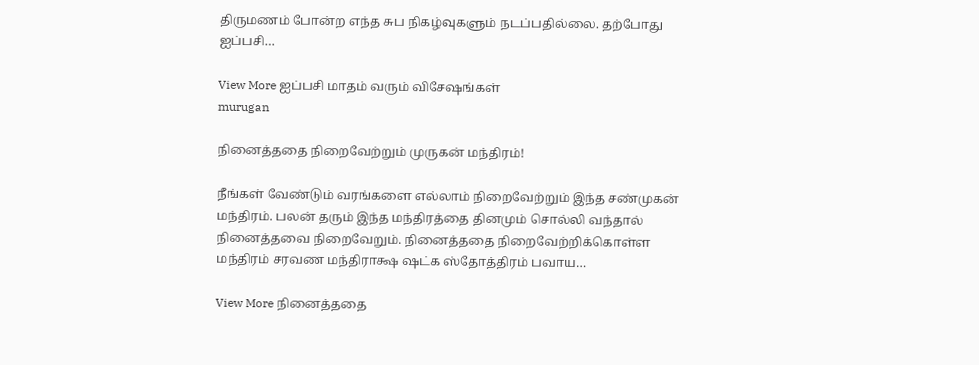திருமணம் போன்ற எந்த சுப நிகழ்வுகளும் நடப்பதில்லை. தற்போது ஐப்பசி…

View More ஐப்பசி மாதம் வரும் விசேஷங்கள்
murugan

நினைத்ததை நிறைவேற்றும் முருகன் மந்திரம்!

நீங்கள் வேண்டும் வரங்களை எல்லாம் நிறைவேற்றும் இந்த சண்முகன் மந்திரம். பலன் தரும் இந்த மந்திரத்தை தினமும் சொல்லி வந்தால் நினைத்தவை நிறைவேறும். நினைத்ததை நிறைவேற்றிக்கொள்ள மந்திரம் சரவண மந்திராக்ஷ ஷட்க ஸ்தோத்திரம் பவாய…

View More நினைத்ததை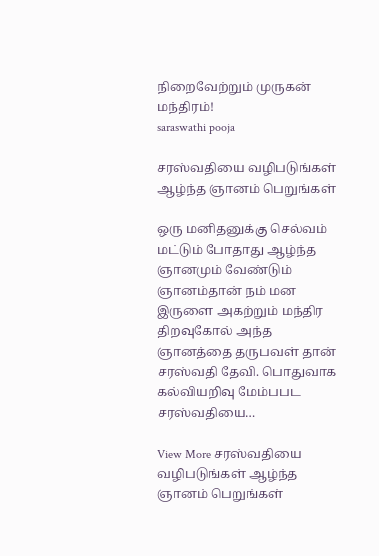நிறைவேற்றும் முருகன் மந்திரம்!
saraswathi pooja

சரஸ்வதியை வழிபடுங்கள் ஆழ்ந்த ஞானம் பெறுங்கள்

ஒரு மனிதனுக்கு செல்வம் மட்டும் போதாது ஆழ்ந்த ஞானமும் வேண்டும் ஞானம்தான் நம் மன இருளை அகற்றும் மந்திர திறவுகோல் அந்த ஞானத்தை தருபவள் தான் சரஸ்வதி தேவி. பொதுவாக கல்வியறிவு மேம்பபட சரஸ்வதியை…

View More சரஸ்வதியை வழிபடுங்கள் ஆழ்ந்த ஞானம் பெறுங்கள்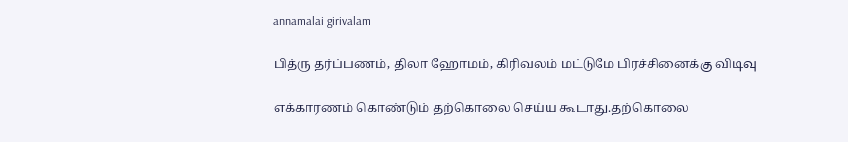annamalai girivalam

பித்ரு தர்ப்பணம், திலா ஹோமம், கிரிவலம் மட்டுமே பிரச்சினைக்கு விடிவு

எக்காரணம் கொண்டும் தற்கொலை செய்ய கூடாது.தற்கொலை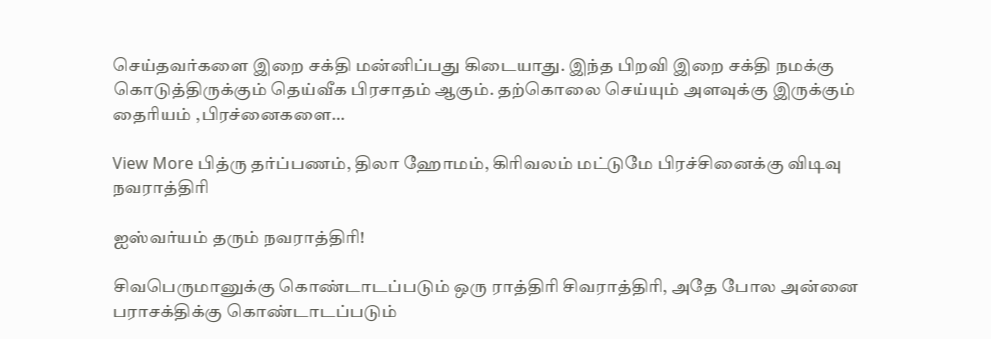செய்தவர்களை இறை சக்தி மன்னிப்பது கிடையாது. இந்த பிறவி இறை சக்தி நமக்கு கொடுத்திருக்கும் தெய்வீக பிரசாதம் ஆகும். தற்கொலை செய்யும் அளவுக்கு இருக்கும் தைரியம் ,பிரச்னைகளை…

View More பித்ரு தர்ப்பணம், திலா ஹோமம், கிரிவலம் மட்டுமே பிரச்சினைக்கு விடிவு
நவராத்திரி

ஐஸ்வர்யம் தரும் நவராத்திரி!

சிவபெருமானுக்கு கொண்டாடப்படும் ஒரு ராத்திரி சிவராத்திரி, அதே போல அன்னை பராசக்திக்கு கொண்டாடப்படும்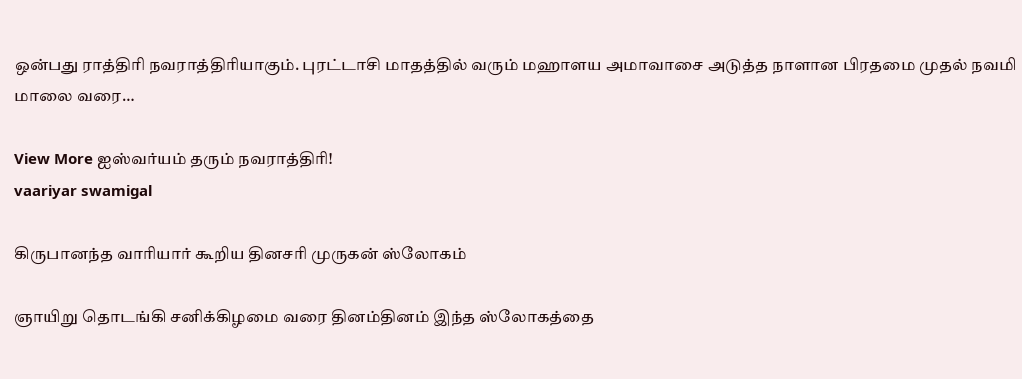ஒன்பது ராத்திரி நவராத்திரியாகும். புரட்டாசி மாதத்தில் வரும் மஹாளய அமாவாசை அடுத்த நாளான பிரதமை முதல் நவமி மாலை வரை…

View More ஐஸ்வர்யம் தரும் நவராத்திரி!
vaariyar swamigal

கிருபானந்த வாரியார் கூறிய தினசரி முருகன் ஸ்லோகம்

ஞாயிறு தொடங்கி சனிக்கிழமை வரை தினம்தினம் இந்த ஸ்லோகத்தை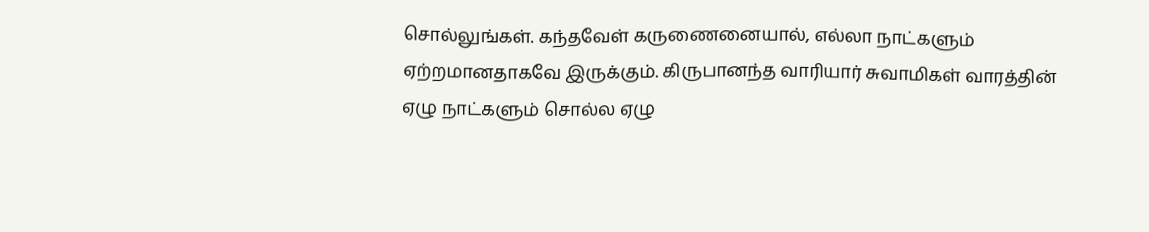சொல்லுங்கள். கந்தவேள் கருணைனையால், எல்லா நாட்களும் ஏற்றமானதாகவே இருக்கும். கிருபானந்த வாரியார் சுவாமிகள் வாரத்தின் ஏழு நாட்களும் சொல்ல ஏழு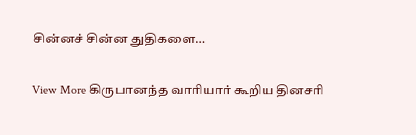சின்னச் சின்ன துதிகளை…

View More கிருபானந்த வாரியார் கூறிய தினசரி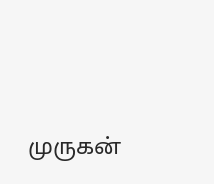முருகன்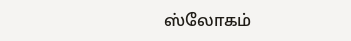ஸ்லோகம்